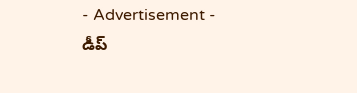- Advertisement -
డీప్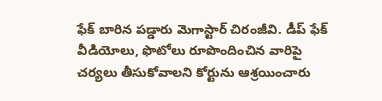ఫేక్ బారిన పడ్డారు మెగాస్టార్ చిరంజీవి. డీప్ ఫేక్ వీడియోలు, ఫొటోలు రూపొందించిన వారిపై చర్యలు తీసుకోవాలని కోర్టును ఆశ్రయించారు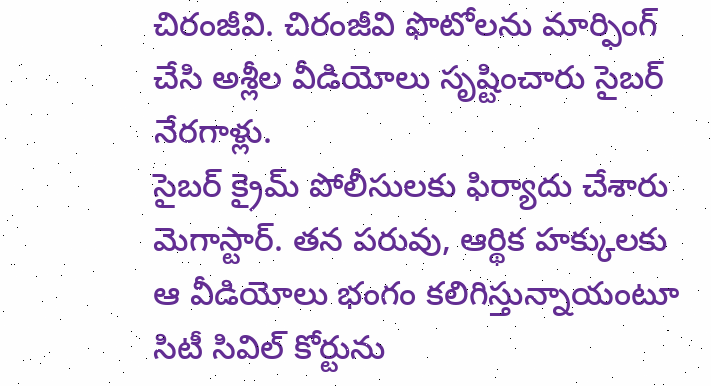చిరంజీవి. చిరంజీవి ఫొటోలను మార్ఫింగ్ చేసి అశ్లీల వీడియోలు సృష్టించారు సైబర్ నేరగాళ్లు.
సైబర్ క్రైమ్ పోలీసులకు ఫిర్యాదు చేశారు మెగాస్టార్. తన పరువు, ఆర్థిక హక్కులకు ఆ వీడియోలు భంగం కలిగిస్తున్నాయంటూ సిటీ సివిల్ కోర్టును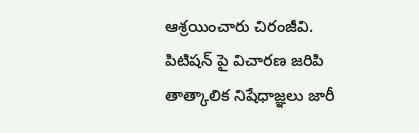ఆశ్రయించారు చిరంజీవి.
పిటిషన్ పై విచారణ జరిపి తాత్కాలిక నిషేధాజ్ఞలు జారీ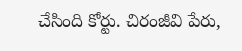చేసింది కోర్టు. చిరంజీవి పేరు,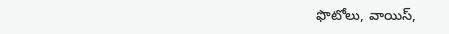ఫొటోలు, వాయిస్,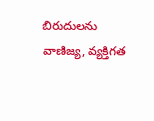బిరుదులను వాణిజ్య, వ్యక్తిగత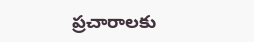ప్రచారాలకు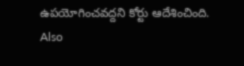ఉపయోగించవద్దని కోర్టు ఆదేశించింది.
Also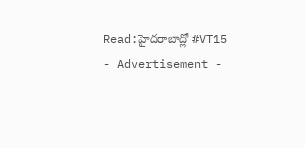Read:హైదరాబాద్లో #VT15
- Advertisement -